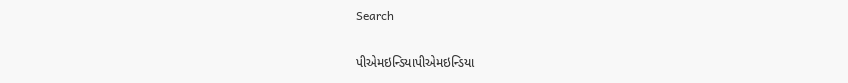Search

પીએમઇન્ડિયાપીએમઇન્ડિયા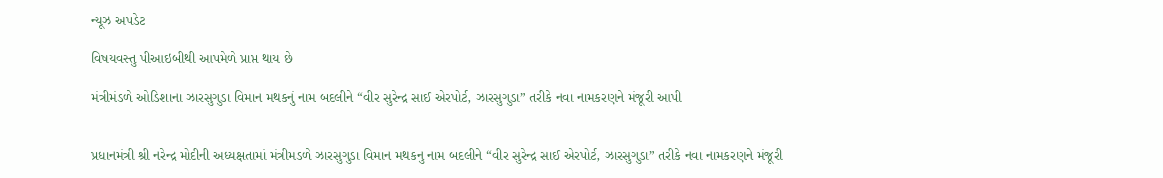ન્યૂઝ અપડેટ

વિષયવસ્તુ પીઆઇબીથી આપમેળે પ્રાપ્ત થાય છે

મંત્રીમંડળે ઓડિશાના ઝારસુગુડા વિમાન મથકનું નામ બદલીને “વીર સુરેન્દ્ર સાઈ એરપોર્ટ, ઝારસુગુડા” તરીકે નવા નામકરણને મંજૂરી આપી


પ્રધાનમંત્રી શ્રી નરેન્દ્ર મોદીની અધ્યક્ષતામાં મંત્રીમડળે ઝારસુગુડા વિમાન મથકનુ નામ બદલીને “વીર સુરેન્દ્ર સાઈ એરપોર્ટ, ઝારસુગુડા” તરીકે નવા નામકરણને મંજૂરી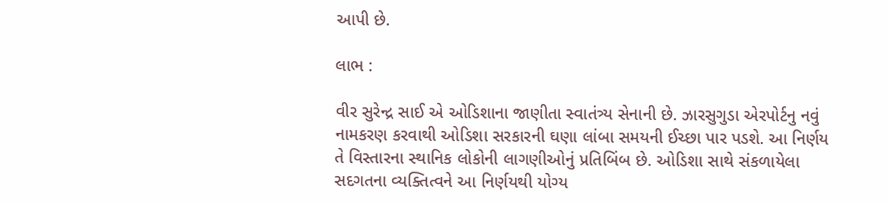આપી છે.

લાભ :

વીર સુરેન્દ્ર સાઈ એ ઓડિશાના જાણીતા સ્વાતંત્ર્ય સેનાની છે. ઝારસુગુડા એરપોર્ટનુ નવું નામકરણ કરવાથી ઓડિશા સરકારની ઘણા લાંબા સમયની ઈચ્છા પાર પડશે. આ નિર્ણય તે વિસ્તારના સ્થાનિક લોકોની લાગણીઓનું પ્રતિબિંબ છે. ઓડિશા સાથે સંકળાયેલા સદગતના વ્યક્તિત્વને આ નિર્ણયથી યોગ્ય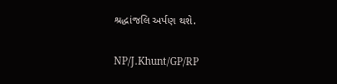શ્રદ્ધાંજલિ અર્પણ થશે.

NP/J.Khunt/GP/RP